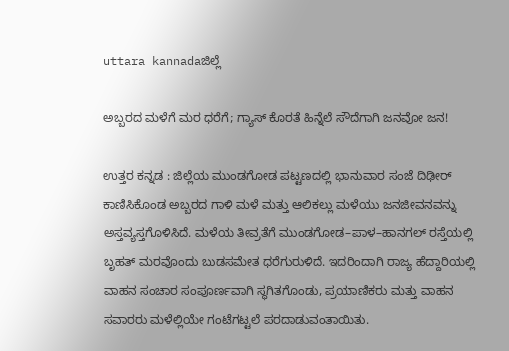uttara kannadaಜಿಲ್ಲೆ

ಅಬ್ಬರದ ಮಳೆಗೆ ಮರ ಧರೆಗೆ; ಗ್ಯಾಸ್ ಕೊರತೆ ಹಿನ್ನೆಲೆ ಸೌದೆಗಾಗಿ ಜನವೋ ಜನ!

ಉತ್ತರ ಕನ್ನಡ : ಜಿಲ್ಲೆಯ ಮುಂಡಗೋಡ ಪಟ್ಟಣದಲ್ಲಿ ಭಾನುವಾರ ಸಂಜೆ ದಿಢೀರ್ ಕಾಣಿಸಿಕೊಂಡ ಅಬ್ಬರದ ಗಾಳಿ ಮಳೆ ಮತ್ತು ಆಲಿಕಲ್ಲು ಮಳೆಯು ಜನಜೀವನವನ್ನು ಅಸ್ತವ್ಯಸ್ತಗೊಳಿಸಿದೆ. ಮಳೆಯ ತೀವ್ರತೆಗೆ ಮುಂಡಗೋಡ–ಪಾಳ–ಹಾನಗಲ್ ರಸ್ತೆಯಲ್ಲಿ ಬೃಹತ್ ಮರವೊಂದು ಬುಡಸಮೇತ ಧರೆಗುರುಳಿದೆ. ಇದರಿಂದಾಗಿ ರಾಜ್ಯ ಹೆದ್ದಾರಿಯಲ್ಲಿ ವಾಹನ ಸಂಚಾರ ಸಂಪೂರ್ಣವಾಗಿ ಸ್ಥಗಿತಗೊಂಡು, ಪ್ರಯಾಣಿಕರು ಮತ್ತು ವಾಹನ ಸವಾರರು ಮಳೆಲ್ಲಿಯೇ ಗಂಟೆಗಟ್ಟಲೆ ಪರದಾಡುವಂತಾಯಿತು.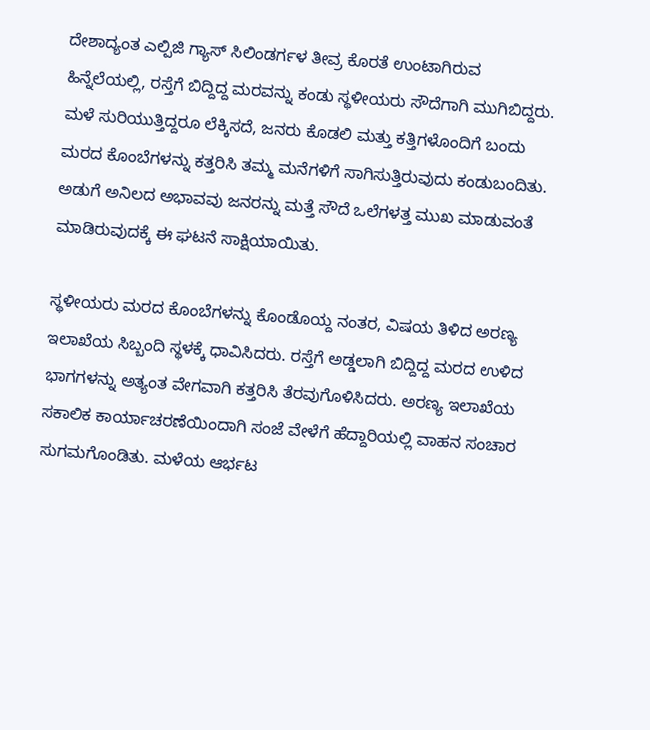ದೇಶಾದ್ಯಂತ ಎಲ್ಪಿಜಿ ಗ್ಯಾಸ್ ಸಿಲಿಂಡರ್ಗಳ ತೀವ್ರ ಕೊರತೆ ಉಂಟಾಗಿರುವ ಹಿನ್ನೆಲೆಯಲ್ಲಿ, ರಸ್ತೆಗೆ ಬಿದ್ದಿದ್ದ ಮರವನ್ನು ಕಂಡು ಸ್ಥಳೀಯರು ಸೌದೆಗಾಗಿ ಮುಗಿಬಿದ್ದರು. ಮಳೆ ಸುರಿಯುತ್ತಿದ್ದರೂ ಲೆಕ್ಕಿಸದೆ, ಜನರು ಕೊಡಲಿ ಮತ್ತು ಕತ್ತಿಗಳೊಂದಿಗೆ ಬಂದು ಮರದ ಕೊಂಬೆಗಳನ್ನು ಕತ್ತರಿಸಿ ತಮ್ಮ ಮನೆಗಳಿಗೆ ಸಾಗಿಸುತ್ತಿರುವುದು ಕಂಡುಬಂದಿತು. ಅಡುಗೆ ಅನಿಲದ ಅಭಾವವು ಜನರನ್ನು ಮತ್ತೆ ಸೌದೆ ಒಲೆಗಳತ್ತ ಮುಖ ಮಾಡುವಂತೆ ಮಾಡಿರುವುದಕ್ಕೆ ಈ ಘಟನೆ ಸಾಕ್ಷಿಯಾಯಿತು.

ಸ್ಥಳೀಯರು ಮರದ ಕೊಂಬೆಗಳನ್ನು ಕೊಂಡೊಯ್ದ ನಂತರ, ವಿಷಯ ತಿಳಿದ ಅರಣ್ಯ ಇಲಾಖೆಯ ಸಿಬ್ಬಂದಿ ಸ್ಥಳಕ್ಕೆ ಧಾವಿಸಿದರು. ರಸ್ತೆಗೆ ಅಡ್ಡಲಾಗಿ ಬಿದ್ದಿದ್ದ ಮರದ ಉಳಿದ ಭಾಗಗಳನ್ನು ಅತ್ಯಂತ ವೇಗವಾಗಿ ಕತ್ತರಿಸಿ ತೆರವುಗೊಳಿಸಿದರು. ಅರಣ್ಯ ಇಲಾಖೆಯ ಸಕಾಲಿಕ ಕಾರ್ಯಾಚರಣೆಯಿಂದಾಗಿ ಸಂಜೆ ವೇಳೆಗೆ ಹೆದ್ದಾರಿಯಲ್ಲಿ ವಾಹನ ಸಂಚಾರ ಸುಗಮಗೊಂಡಿತು. ಮಳೆಯ ಆರ್ಭಟ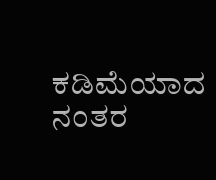ಕಡಿಮೆಯಾದ ನಂತರ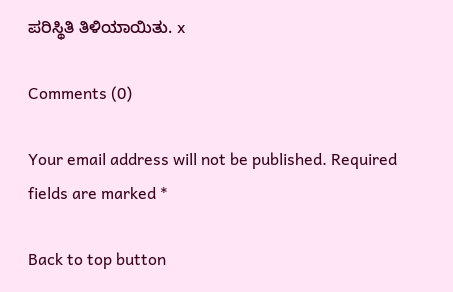ಪರಿಸ್ಥಿತಿ ತಿಳಿಯಾಯಿತು. x

Comments (0)

Your email address will not be published. Required fields are marked *

Back to top button